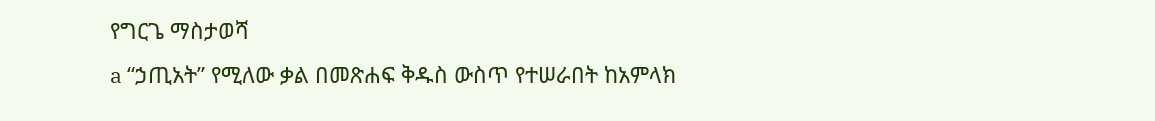የግርጌ ማስታወሻ
a “ኃጢአት” የሚለው ቃል በመጽሐፍ ቅዱስ ውስጥ የተሠራበት ከአምላክ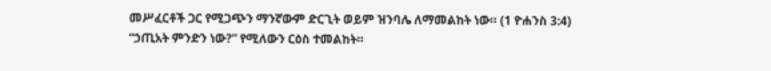መሥፈርቶች ጋር የሚጋጭን ማንኛውም ድርጊት ወይም ዝንባሌ ለማመልከት ነው። (1 ዮሐንስ 3:4) “ኃጢአት ምንድን ነው?” የሚለውን ርዕስ ተመልከት።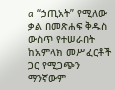a “ኃጢአት” የሚለው ቃል በመጽሐፍ ቅዱስ ውስጥ የተሠራበት ከአምላክ መሥፈርቶች ጋር የሚጋጭን ማንኛውም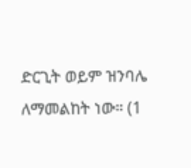ድርጊት ወይም ዝንባሌ ለማመልከት ነው። (1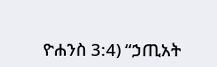ዮሐንስ 3:4) “ኃጢአት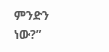ምንድን ነው?”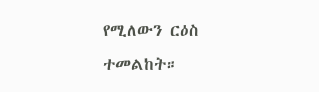የሚለውን ርዕስ ተመልከት።